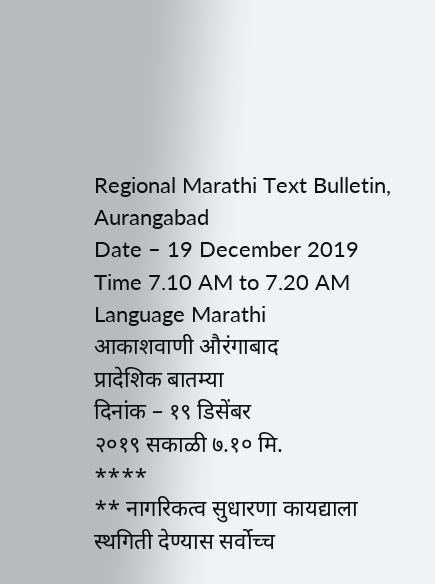Regional Marathi Text Bulletin,
Aurangabad
Date – 19 December 2019
Time 7.10 AM to 7.20 AM
Language Marathi
आकाशवाणी औरंगाबाद
प्रादेशिक बातम्या
दिनांक – १९ डिसेंबर
२०१९ सकाळी ७.१० मि.
****
** नागरिकत्व सुधारणा कायद्याला स्थगिती देण्यास सर्वोच्च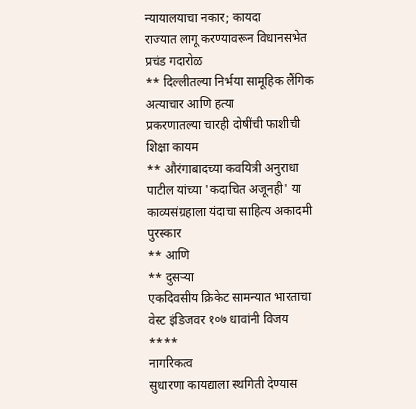न्यायालयाचा नकार; कायदा
राज्यात लागू करण्यावरून विधानसभेत
प्रचंड गदारोळ
** दिल्लीतल्या निर्भया सामूहिक लैंगिक अत्याचार आणि हत्या
प्रकरणातल्या चारही दोषींची फाशीची शिक्षा कायम
** औरंगाबादच्या कवयित्री अनुराधा
पाटील यांच्या 'कदाचित अजूनही' या काव्यसंग्रहाला यंदाचा साहित्य अकादमी पुरस्कार
** आणि
** दुसऱ्या
एकदिवसीय क्रिकेट सामन्यात भारताचा वेस्ट इंडिजवर १०७ धावांनी विजय
****
नागरिकत्व
सुधारणा कायद्याला स्थगिती देण्यास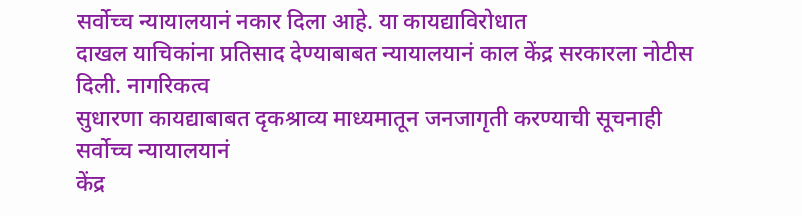सर्वोच्च न्यायालयानं नकार दिला आहे. या कायद्याविरोधात
दाखल याचिकांना प्रतिसाद देण्याबाबत न्यायालयानं काल केंद्र सरकारला नोटीस दिली. नागरिकत्व
सुधारणा कायद्याबाबत दृकश्राव्य माध्यमातून जनजागृती करण्याची सूचनाही सर्वोच्च न्यायालयानं
केंद्र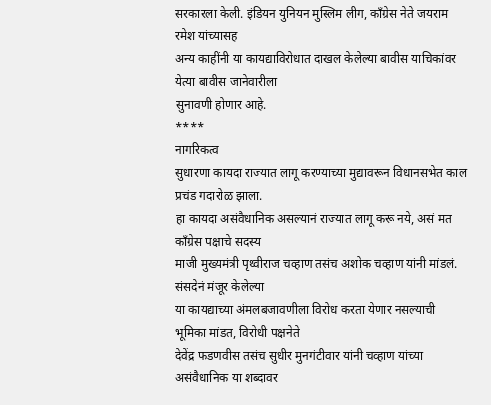सरकारला केली. इंडियन युनियन मुस्लिम लीग, काँग्रेस नेते जयराम रमेश यांच्यासह
अन्य काहींनी या कायद्याविरोधात दाखल केलेल्या बावीस याचिकांवर येत्या बावीस जानेवारीला
सुनावणी होणार आहे.
****
नागरिकत्व
सुधारणा कायदा राज्यात लागू करण्याच्या मुद्यावरून विधानसभेत काल प्रचंड गदारोळ झाला.
हा कायदा असंवैधानिक असल्यानं राज्यात लागू करू नये, असं मत काँग्रेस पक्षाचे सदस्य
माजी मुख्यमंत्री पृथ्वीराज चव्हाण तसंच अशोक चव्हाण यांनी मांडलं. संसदेनं मंजूर केलेल्या
या कायद्याच्या अंमलबजावणीला विरोध करता येणार नसल्याची भूमिका मांडत, विरोधी पक्षनेते
देवेंद्र फडणवीस तसंच सुधीर मुनगंटीवार यांनी चव्हाण यांच्या असंवैधानिक या शब्दावर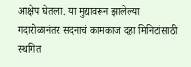आक्षेप घेतला. या मुद्यावरून झालेल्या गदारोळानंतर सदनाचं कामकाज दहा मिनिटांसाठी स्थगित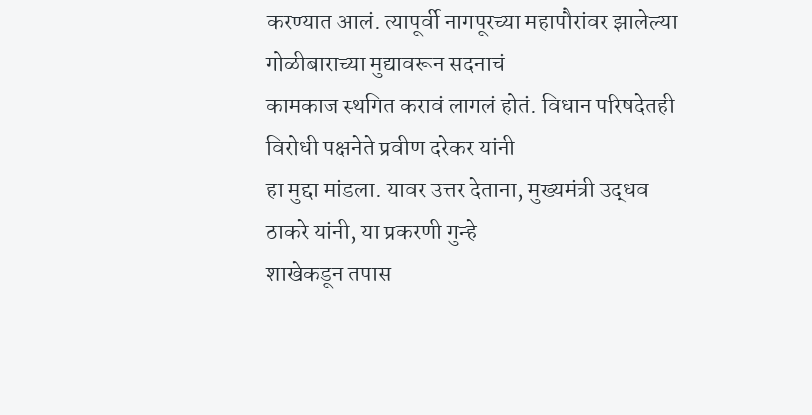करण्यात आलं. त्यापूर्वी नागपूरच्या महापौरांवर झालेल्या गोळीबाराच्या मुद्यावरून सदनाचं
कामकाज स्थगित करावं लागलं होतं. विधान परिषदेतही विरोधी पक्षनेते प्रवीण दरेकर यांनी
हा मुद्दा मांडला. यावर उत्तर देताना, मुख्यमंत्री उद्धव ठाकरे यांनी, या प्रकरणी गुन्हे
शाखेकडून तपास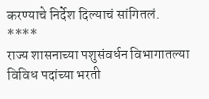करण्याचे निर्देश दिल्याचं सांगितलं.
****
राज्य शासनाच्या पशुसंवर्धन विभागातल्या विविध पदांच्या भरती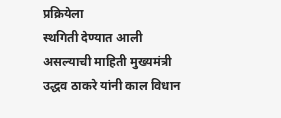प्रक्रियेला
स्थगिती देण्यात आली असल्याची माहिती मुख्यमंत्री उद्धव ठाकरे यांनी काल विधान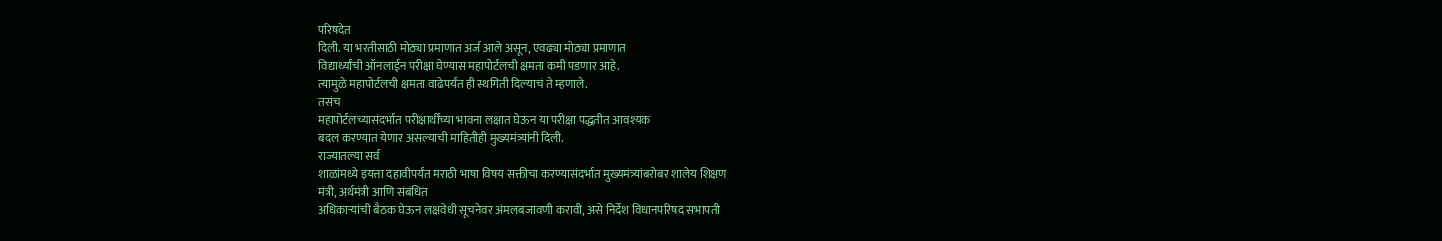परिषदेत
दिली. या भरतीसाठी मोठ्या प्रमाणात अर्ज आले असून, एवढ्या मोठ्या प्रमाणात
विद्यार्थ्यांची ऑनलाईन परीक्षा घेण्यास महापोर्टलची क्षमता कमी पडणार आहे.
त्यामुळे महापोर्टलची क्षमता वाढेपर्यंत ही स्थगिती दिल्याचं ते म्हणाले.
तसंच
महापोर्टलच्यासंदर्भात परीक्षार्थींच्या भावना लक्षात घेऊन या परीक्षा पद्धतीत आवश्यक
बदल करण्यात येणार असल्याची माहितीही मुख्यमंत्र्यांनी दिली.
राज्यातल्या सर्व
शाळांमध्ये इयत्ता दहावीपर्यंत मराठी भाषा विषय सक्तीचा करण्यासंदर्भात मुख्यमंत्र्यांबरोबर शालेय शिक्षण
मंत्री, अर्थमंत्री आणि संबंधित
अधिकाऱ्यांची बैठक घेऊन लक्षवेधी सूचनेवर अंमलबजावणी करावी, असे निर्देश विधानपरिषद सभापती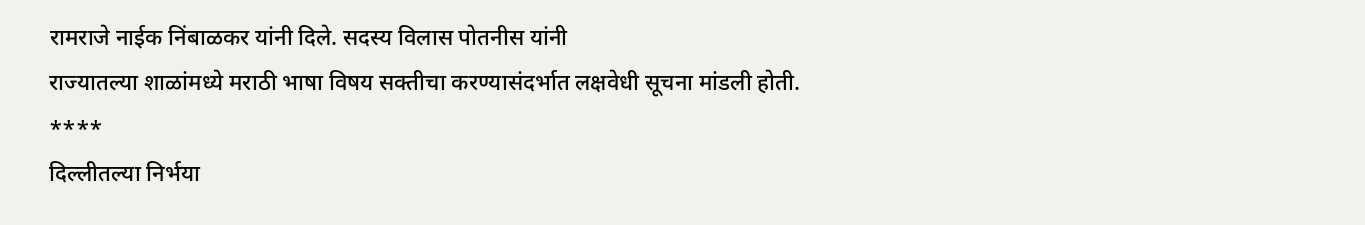रामराजे नाईक निंबाळकर यांनी दिले. सदस्य विलास पोतनीस यांनी
राज्यातल्या शाळांमध्ये मराठी भाषा विषय सक्तीचा करण्यासंदर्भात लक्षवेधी सूचना मांडली होती.
****
दिल्लीतल्या निर्भया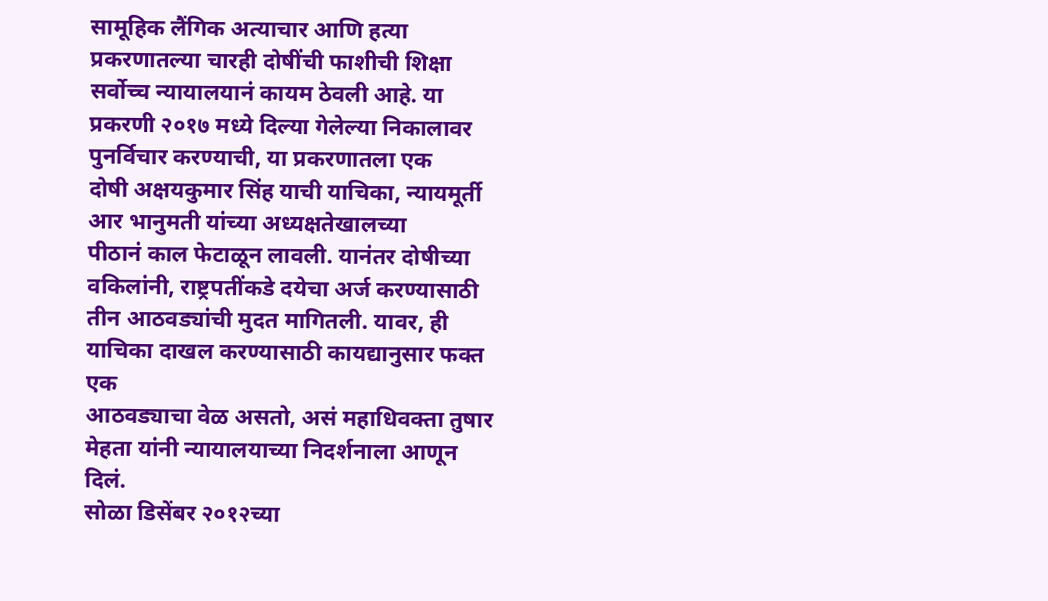सामूहिक लैंगिक अत्याचार आणि हत्या
प्रकरणातल्या चारही दोषींची फाशीची शिक्षा सर्वोच्च न्यायालयानं कायम ठेवली आहे. या
प्रकरणी २०१७ मध्ये दिल्या गेलेल्या निकालावर पुनर्विचार करण्याची, या प्रकरणातला एक
दोषी अक्षयकुमार सिंह याची याचिका, न्यायमूर्ती आर भानुमती यांच्या अध्यक्षतेखालच्या
पीठानं काल फेटाळून लावली. यानंतर दोषीच्या वकिलांनी, राष्ट्रपतींकडे दयेचा अर्ज करण्यासाठी
तीन आठवड्यांची मुदत मागितली. यावर, ही याचिका दाखल करण्यासाठी कायद्यानुसार फक्त एक
आठवड्याचा वेळ असतो, असं महाधिवक्ता तुषार मेहता यांनी न्यायालयाच्या निदर्शनाला आणून
दिलं.
सोळा डिसेंबर २०१२च्या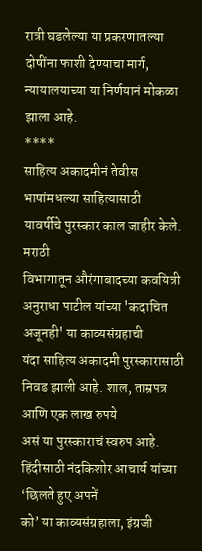रात्री घडलेल्या या प्रकरणातल्या
दोषींना फाशी देण्याचा मार्ग, न्यायालयाच्या या निर्णयानं मोकळा झाला आहे.
****
साहित्य अकादमीनं तेवीस भाषांमधल्या साहित्यासाठी
यावर्षीचे पुरस्कार काल जाहीर केले. मराठी
विभागातून औरंगाबादच्या कवयित्री अनुराधा पाटील यांच्या 'कदाचित अजूनही' या काव्यसंग्रहाची
यंदा साहित्य अकादमी पुरस्कारासाठी निवड झाली आहे. शाल, ताम्रपत्र आणि एक लाख रुपये
असं या पुरस्काराचं स्वरुप आहे. हिंदीसाठी नंदकिशोर आचार्य यांच्या ‘छिलते हुए अपनें
को’ या काव्यसंग्रहाला, इंग्रजी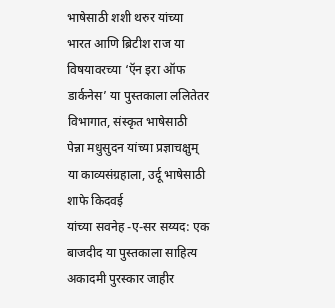भाषेसाठी शशी थरुर यांच्या भारत आणि ब्रिटीश राज या
विषयावरच्या ‘ऍन इरा ऑफ डार्कनेस’ या पुस्तकाला ललितेतर विभागात, संस्कृत भाषेसाठी
पेन्ना मधुसुदन यांच्या प्रज्ञाचक्षुम् या काव्यसंग्रहाला, उर्दू भाषेसाठी शाफे किदवई
यांच्या सवनेह -ए-सर सय्यद: एक बाजदीद या पुस्तकाला साहित्य अकादमी पुरस्कार जाहीर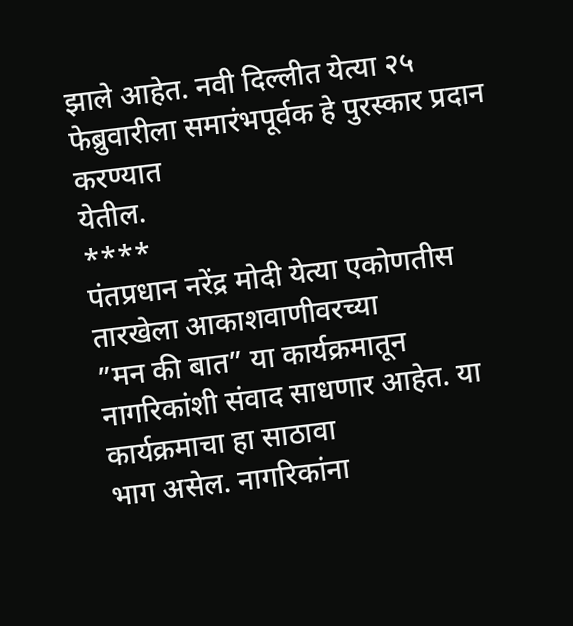झाले आहेत. नवी दिल्लीत येत्या २५ फेब्रुवारीला समारंभपूर्वक हे पुरस्कार प्रदान करण्यात
येतील.
****
पंतप्रधान नरेंद्र मोदी येत्या एकोणतीस तारखेला आकाशवाणीवरच्या
”मन की बात” या कार्यक्रमातून नागरिकांशी संवाद साधणार आहेत. या कार्यक्रमाचा हा साठावा
भाग असेल. नागरिकांना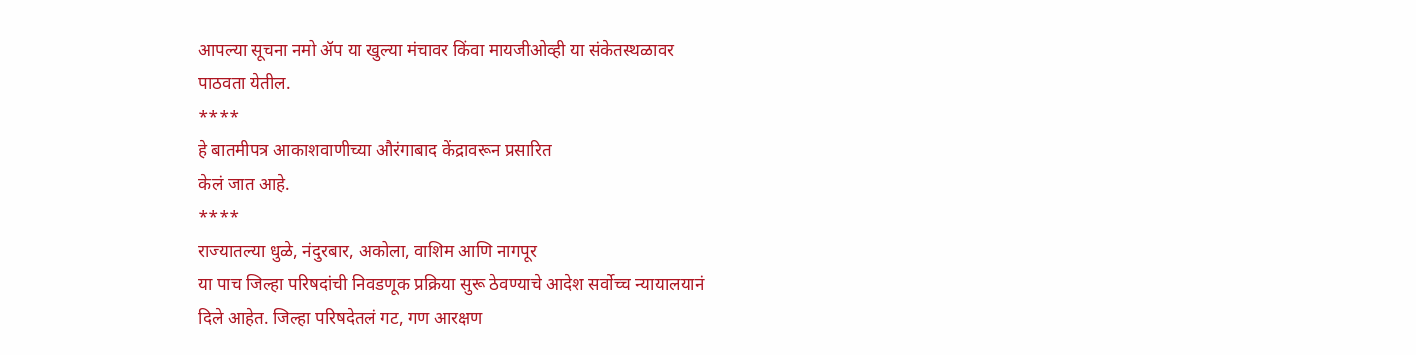आपल्या सूचना नमो ॲप या खुल्या मंचावर किंवा मायजीओव्ही या संकेतस्थळावर
पाठवता येतील.
****
हे बातमीपत्र आकाशवाणीच्या औरंगाबाद केंद्रावरून प्रसारित
केलं जात आहे.
****
राज्यातल्या धुळे, नंदुरबार, अकोला, वाशिम आणि नागपूर
या पाच जिल्हा परिषदांची निवडणूक प्रक्रिया सुरू ठेवण्याचे आदेश सर्वोच्च न्यायालयानं
दिले आहेत. जिल्हा परिषदेतलं गट, गण आरक्षण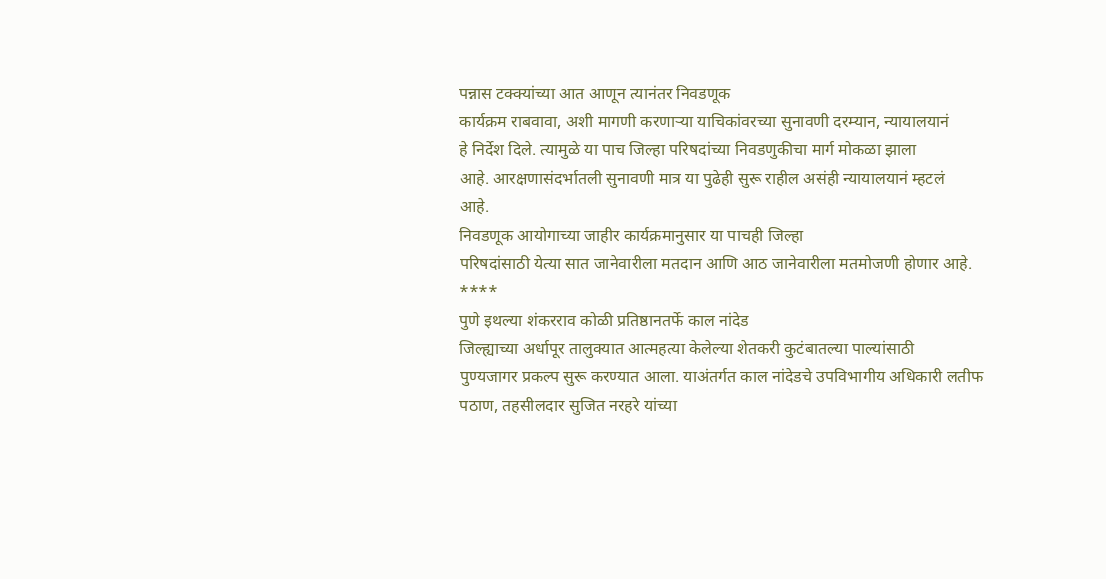पन्नास टक्क्यांच्या आत आणून त्यानंतर निवडणूक
कार्यक्रम राबवावा, अशी मागणी करणाऱ्या याचिकांवरच्या सुनावणी दरम्यान, न्यायालयानं
हे निर्देश दिले. त्यामुळे या पाच जिल्हा परिषदांच्या निवडणुकीचा मार्ग मोकळा झाला
आहे. आरक्षणासंदर्भातली सुनावणी मात्र या पुढेही सुरू राहील असंही न्यायालयानं म्हटलं
आहे.
निवडणूक आयोगाच्या जाहीर कार्यक्रमानुसार या पाचही जिल्हा
परिषदांसाठी येत्या सात जानेवारीला मतदान आणि आठ जानेवारीला मतमोजणी होणार आहे.
****
पुणे इथल्या शंकरराव कोळी प्रतिष्ठानतर्फे काल नांदेड
जिल्ह्याच्या अर्धापूर तालुक्यात आत्महत्या केलेल्या शेतकरी कुटंबातल्या पाल्यांसाठी
पुण्यजागर प्रकल्प सुरू करण्यात आला. याअंतर्गत काल नांदेडचे उपविभागीय अधिकारी लतीफ
पठाण, तहसीलदार सुजित नरहरे यांच्या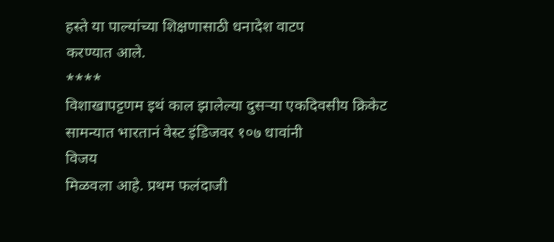हस्ते या पाल्यांच्या शिक्षणासाठी धनादेश वाटप
करण्यात आले.
****
विशाखापट्टणम इथं काल झालेल्या दुसऱ्या एकदिवसीय क्रिकेट
सामन्यात भारतानं वेस्ट इंडिजवर १०७ धावांनी
विजय
मिळवला आहे. प्रथम फलंदाजी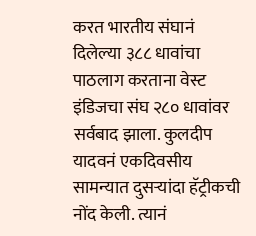करत भारतीय संघानं
दिलेल्या ३८८ धावांचा पाठलाग करताना वेस्ट इंडिजचा संघ २८० धावांवर सर्वबाद झाला. कुलदीप
यादवनं एकदिवसीय सामन्यात दुसऱ्यांदा हॅट्रीकची नोंद केली. त्यानं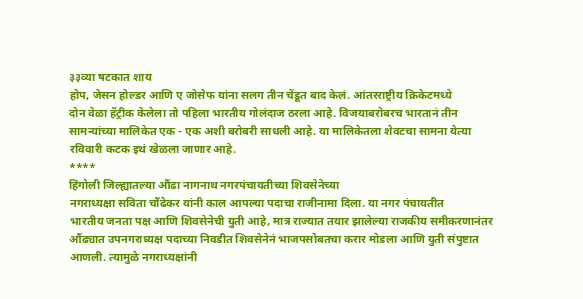३३व्या षटकात शाय
होप, जेसन होल्डर आणि ए जोसेफ यांना सलग तीन चेंडूत बाद केलं. आंतरराष्ट्रीय क्रिकेटमध्ये
दोन वेळा हॅट्रीक केलेला तो पहिला भारतीय गोलंदाज ठरला आहे. विजयाबरोबरच भारतानं तीन
सामन्यांच्या मालिकेत एक - एक अशी बरोबरी साधली आहे. या मालिकेतला शेवटचा सामना येत्या
रविवारी कटक इथं खेळला जाणार आहे.
****
हिंगोली जिल्ह्यातल्या औंढा नागनाथ नगरपंचायतीच्या शिवसेनेच्या
नगराध्यक्षा सविता चौंढेकर यांनी काल आपल्या पदाचा राजीनामा दिला. या नगर पंचायतीत
भारतीय जनता पक्ष आणि शिवसेनेची युती आहे, मात्र राज्यात तयार झालेल्या राजकीय समीकरणानंतर
औंढ्यात उपनगराध्यक्ष पदाच्या निवडीत शिवसेनेनं भाजपसोबतचा करार मोडला आणि युती संपुष्टात
आणली. त्यामुळे नगराध्यक्षांनी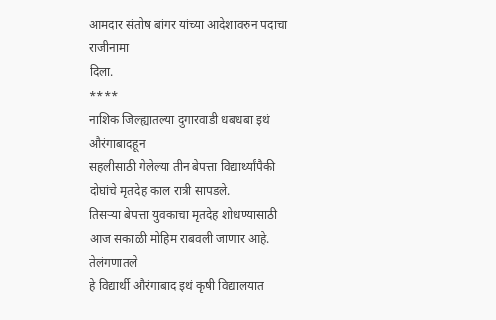आमदार संतोष बांगर यांच्या आदेशावरुन पदाचा राजीनामा
दिला.
****
नाशिक जिल्ह्यातल्या दुगारवाडी धबधबा इथं औरंगाबादहून
सहलीसाठी गेलेल्या तीन बेपत्ता विद्यार्थ्यांपैकी दोघांचे मृतदेह काल रात्री सापडले.
तिसऱ्या बेपत्ता युवकाचा मृतदेह शोधण्यासाठी आज सकाळी मोहिम राबवली जाणार आहे. तेलंगणातले
हे विद्यार्थी औरंगाबाद इथं कृषी विद्यालयात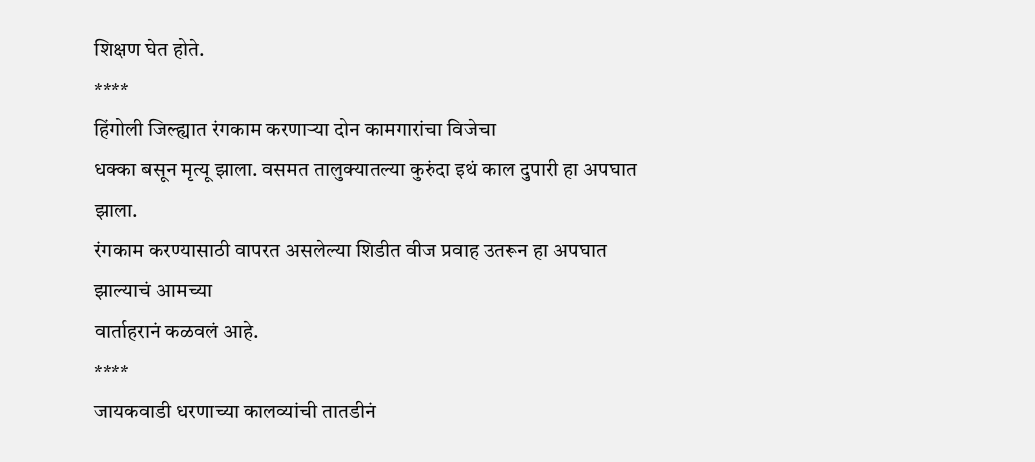शिक्षण घेत होते.
****
हिंगोली जिल्ह्यात रंगकाम करणाऱ्या दोन कामगारांचा विजेचा
धक्का बसून मृत्यू झाला. वसमत तालुक्यातल्या कुरुंदा इथं काल दुपारी हा अपघात झाला.
रंगकाम करण्यासाठी वापरत असलेल्या शिडीत वीज प्रवाह उतरून हा अपघात झाल्याचं आमच्या
वार्ताहरानं कळवलं आहे.
****
जायकवाडी धरणाच्या कालव्यांची तातडीनं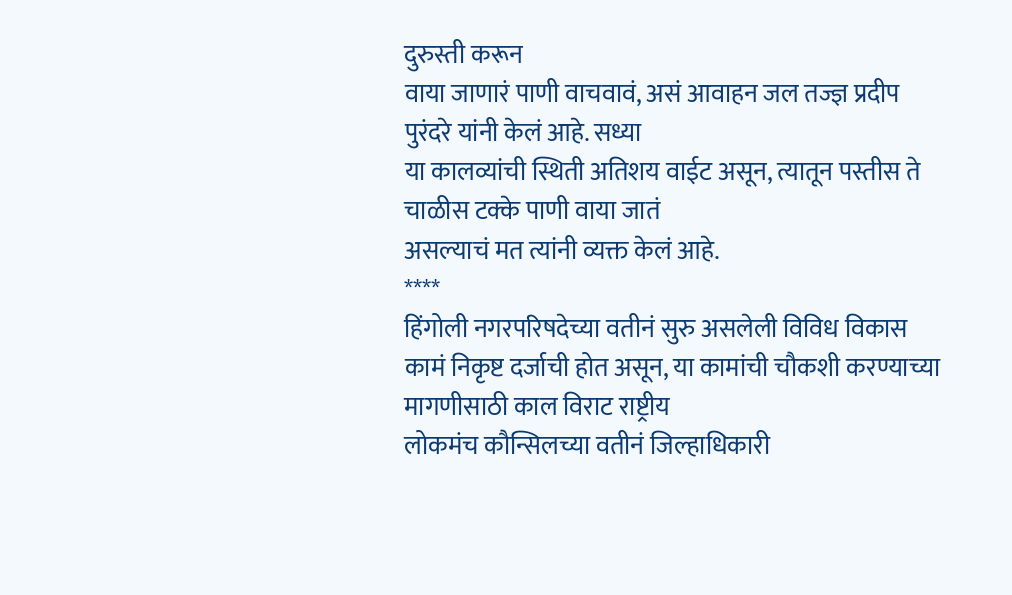दुरुस्ती करून
वाया जाणारं पाणी वाचवावं, असं आवाहन जल तज्ज्ञ प्रदीप पुरंदरे यांनी केलं आहे. सध्या
या कालव्यांची स्थिती अतिशय वाईट असून, त्यातून पस्तीस ते चाळीस टक्के पाणी वाया जातं
असल्याचं मत त्यांनी व्यक्त केलं आहे.
****
हिंगोली नगरपरिषदेच्या वतीनं सुरु असलेली विविध विकास
कामं निकृष्ट दर्जाची होत असून, या कामांची चौकशी करण्याच्या मागणीसाठी काल विराट राष्ट्रीय
लोकमंच कौन्सिलच्या वतीनं जिल्हाधिकारी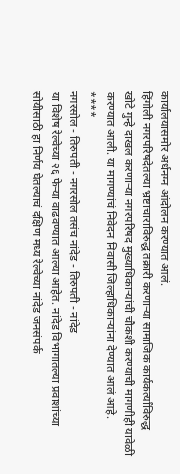कार्यालयासमोर अर्धनग्न आंदोलन करण्यात आलं.
हिंगोली नगरपरिषदेतल्या भ्रष्टाचाराविरुद्ध तक्रारी करणाऱ्या सामाजिक कार्यकर्त्यांविरुद्ध
खोटे गुन्हे दाखल करणाऱ्या नगरपरिषद मुख्याधिकाऱ्यांची चौकशी करण्याची मागणीही यावेळी
करण्यात आली. या मागण्यांचं निवेदन निवासी जिल्हाधिकाऱ्यांना देण्यात आलं आहे.
****
नगरसोल - तिरुपती - नगरसोल तसंच नांदेड - तिरुपती - नांदेड
या विशेष रेल्वेच्या २६ फेऱ्या वाढवण्यात आल्या आहेत. नांदेड विभागातल्या प्रवाशांच्या
सोयीसाठी हा निर्णय घेतल्याचं दक्षिण मध्य रेल्वेच्या नांदेड जनसंपर्क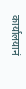कार्यालयानं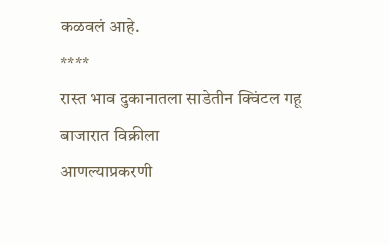कळवलं आहे.
****
रास्त भाव दुकानातला साडेतीन क्विंटल गहू बाजारात विक्रीला
आणल्याप्रकरणी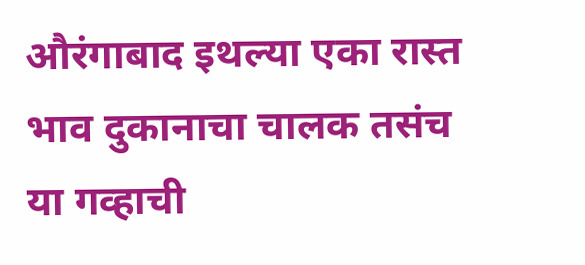औरंगाबाद इथल्या एका रास्त भाव दुकानाचा चालक तसंच या गव्हाची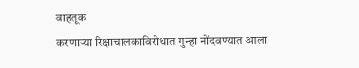वाहतूक
करणाऱ्या रिक्षाचालकाविरोधात गुन्हा नोंदवण्यात आला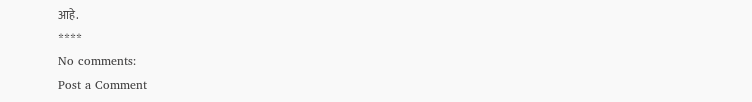आहे.
****
No comments:
Post a Comment